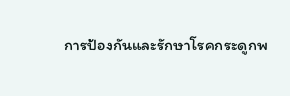การป้องกันและรักษาโรคกระดูกพ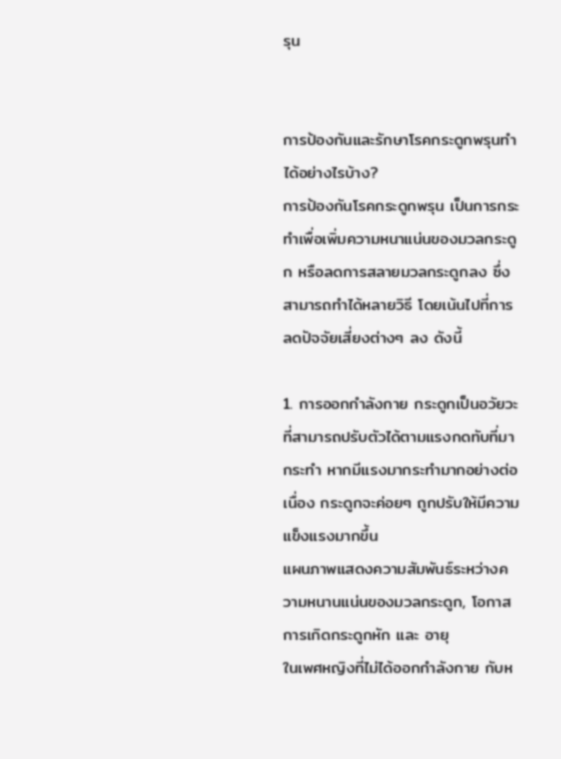รุน


การป้องกันและรักษาโรคกระดูกพรุนทำได้อย่างไรบ้าง?
การป้องกันโรคกระดูกพรุน เป็นการกระทำเพื่อเพิ่มความหนาแน่นของมวลกระดูก หรือลดการสลายมวลกระดูกลง ซึ่งสามารถทำได้หลายวิธี โดยเน้นไปที่การลดปัจจัยเสี่ยงต่างๆ ลง ดังนี้

1. การออกกำลังกาย กระดูกเป็นอวัยวะที่สามารถปรับตัวได้ตามแรงกดทับที่มากระทำ หากมีแรงมากระทำมากอย่างต่อเนื่อง กระดูกจะค่อยๆ ถูกปรับให้มีความแข็งแรงมากขึ้น
แผนภาพแสดงความสัมพันธ์ระหว่างความหนานแน่นของมวลกระดูก, โอกาสการเกิดกระดูกหัก และ อายุ
ในเพศหญิงที่ไม่ได้ออกกำลังกาย กับห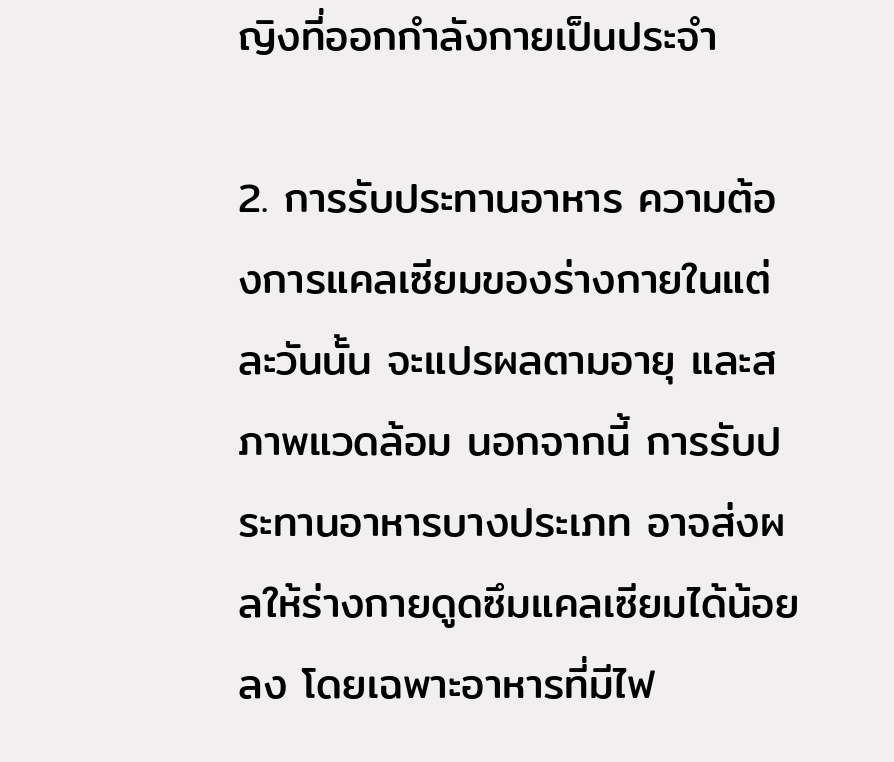ญิงที่ออกกำลังกายเป็นประจำ

2. การรับประทานอาหาร ความต้องการแคลเซียมของร่างกายในแต่ละวันนั้น จะแปรผลตามอายุ และสภาพแวดล้อม นอกจากนี้ การรับประทานอาหารบางประเภท อาจส่งผลให้ร่างกายดูดซึมแคลเซียมได้น้อยลง โดยเฉพาะอาหารที่มีไฟ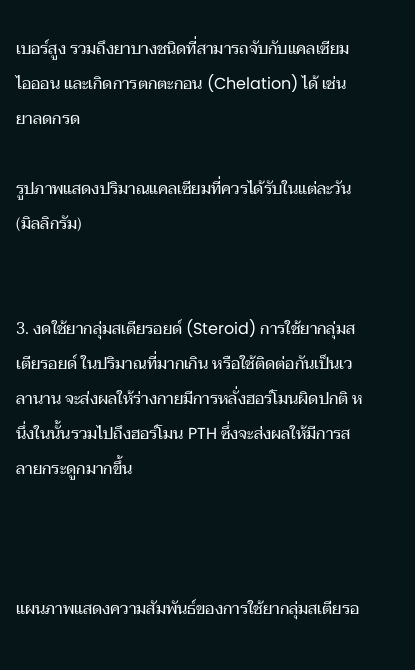เบอร์สูง รวมถึงยาบางชนิดที่สามารถจับกับแคลเซียมไอออน และเกิดการตกตะกอน (Chelation) ได้ เช่น ยาลดกรด

รูปภาพแสดงปริมาณแคลเซียมที่ควรได้รับในแต่ละวัน (มิลลิกรัม)


3. งดใช้ยากลุ่มสเตียรอยด์ (Steroid) การใช้ยากลุ่มสเตียรอยด์ ในปริมาณที่มากเกิน หรือใช้ติดต่อกันเป็นเวลานาน จะส่งผลให้ร่างกายมีการหลั่งฮอร์โมนผิดปกติ หนึ่งในนั้นรวมไปถึงฮอร์โมน PTH ซึ่งจะส่งผลให้มีการสลายกระดูกมากขึ้น



แผนภาพแสดงความสัมพันธ์ของการใช้ยากลุ่มสเตียรอ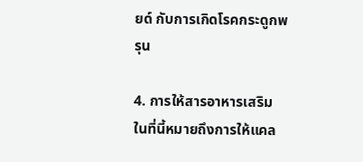ยด์ กับการเกิดโรคกระดูกพรุน

4. การให้สารอาหารเสริม ในที่นี้หมายถึงการให้แคล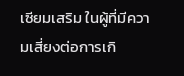เซียมเสริม ในผู้ที่มีความเสี่ยงต่อการเกิ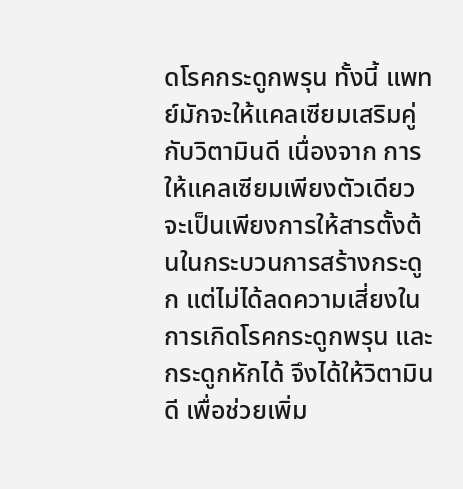ดโรคกระดูกพรุน ทั้งนี้ แพทย์มักจะให้แคลเซียมเสริมคู่กับวิตามินดี เนื่องจาก การให้แคลเซียมเพียงตัวเดียว จะเป็นเพียงการให้สารตั้งต้นในกระบวนการสร้างกระดูก แต่ไม่ได้ลดความเสี่ยงในการเกิดโรคกระดูกพรุน และกระดูกหักได้ จึงได้ให้วิตามินดี เพื่อช่วยเพิ่ม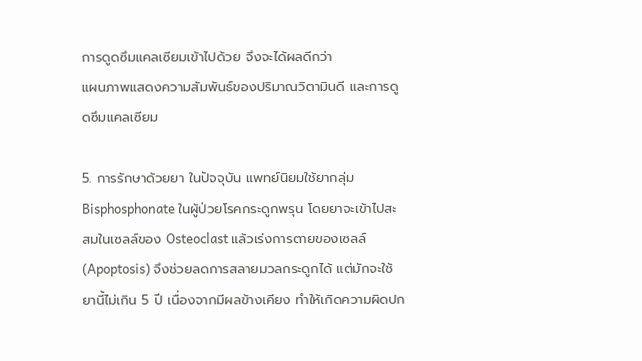การดูดซึมแคลเซียมเข้าไปด้วย จึงจะได้ผลดีกว่า
แผนภาพแสดงความสัมพันธ์ของปริมาณวิตามินดี และการดูดซึมแคลเซียม

5. การรักษาด้วยยา ในปัจจุบัน แพทย์นิยมใช้ยากลุ่ม Bisphosphonate ในผู้ป่วยโรคกระดูกพรุน โดยยาจะเข้าไปสะสมในเซลล์ของ Osteoclast แล้วเร่งการตายของเซลล์ (Apoptosis) จึงช่วยลดการสลายมวลกระดูกได้ แต่มักจะใช้ยานี้ไม่เกิน 5 ปี เนื่องจากมีผลข้างเคียง ทำให้เกิดความผิดปก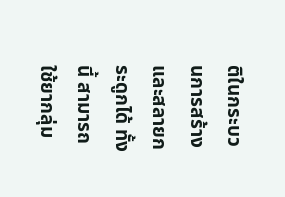ติในกระบวนการสร้างและสลายกระดูกได้ ทั้งนี้ สามารถใช้ยากลุ่ม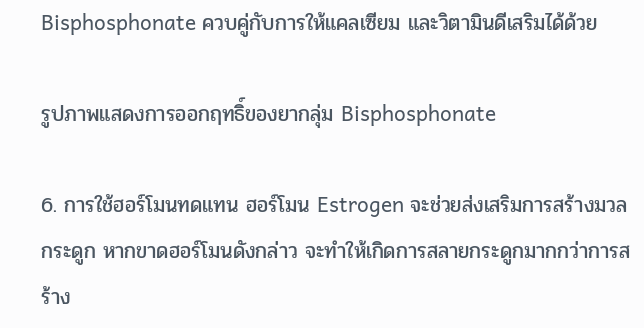Bisphosphonate ควบคู่กับการให้แคลเซียม และวิตามินดีเสริมได้ด้วย

รูปภาพแสดงการออกฤทธิ์ของยากลุ่ม Bisphosphonate

6. การใช้ฮอร์โมนทดแทน ฮอร์โมน Estrogen จะช่วยส่งเสริมการสร้างมวลกระดูก หากขาดฮอร์โมนดังกล่าว จะทำให้เกิดการสลายกระดูกมากกว่าการสร้าง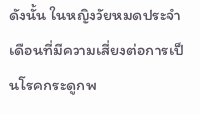ดังนั้น ในหญิงวัยหมดประจำเดือนที่มีความเสี่ยงต่อการเป็นโรคกระดูกพ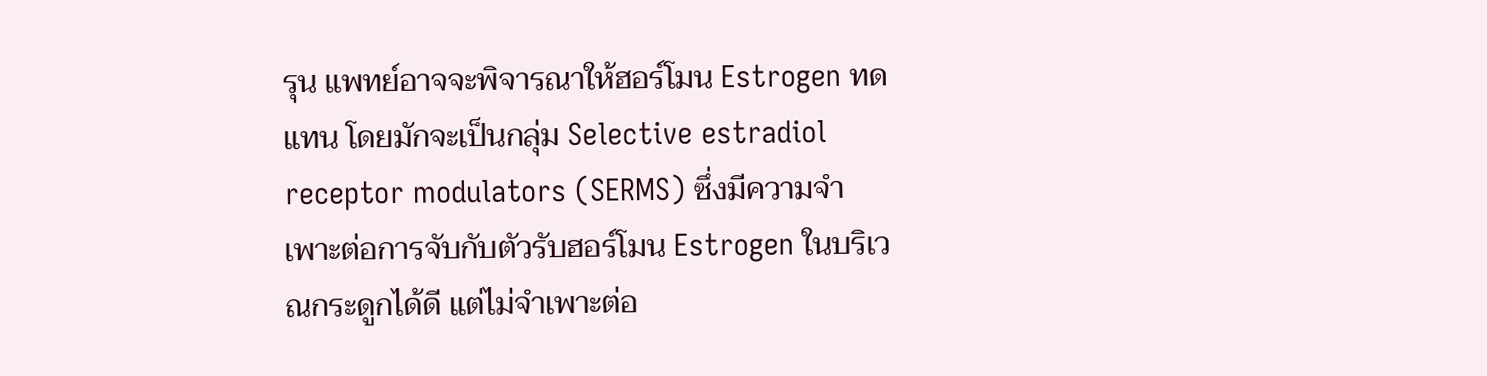รุน แพทย์อาจจะพิจารณาให้ฮอร์โมน Estrogen ทดแทน โดยมักจะเป็นกลุ่ม Selective estradiol receptor modulators (SERMS) ซึ่งมีความจำเพาะต่อการจับกับตัวรับฮอร์โมน Estrogen ในบริเวณกระดูกได้ดี แต่ไม่จำเพาะต่อ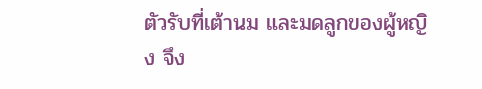ตัวรับที่เต้านม และมดลูกของผู้หญิง จึง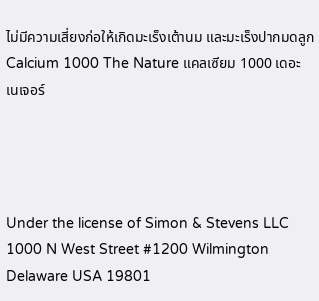ไม่มีความเสี่ยงก่อให้เกิดมะเร็งเต้านม และมะเร็งปากมดลูก
Calcium 1000 The Nature แคลเซียม 1000 เดอะ เนเจอร์




Under the license of Simon & Stevens LLC 1000 N West Street #1200 Wilmington Delaware USA 19801